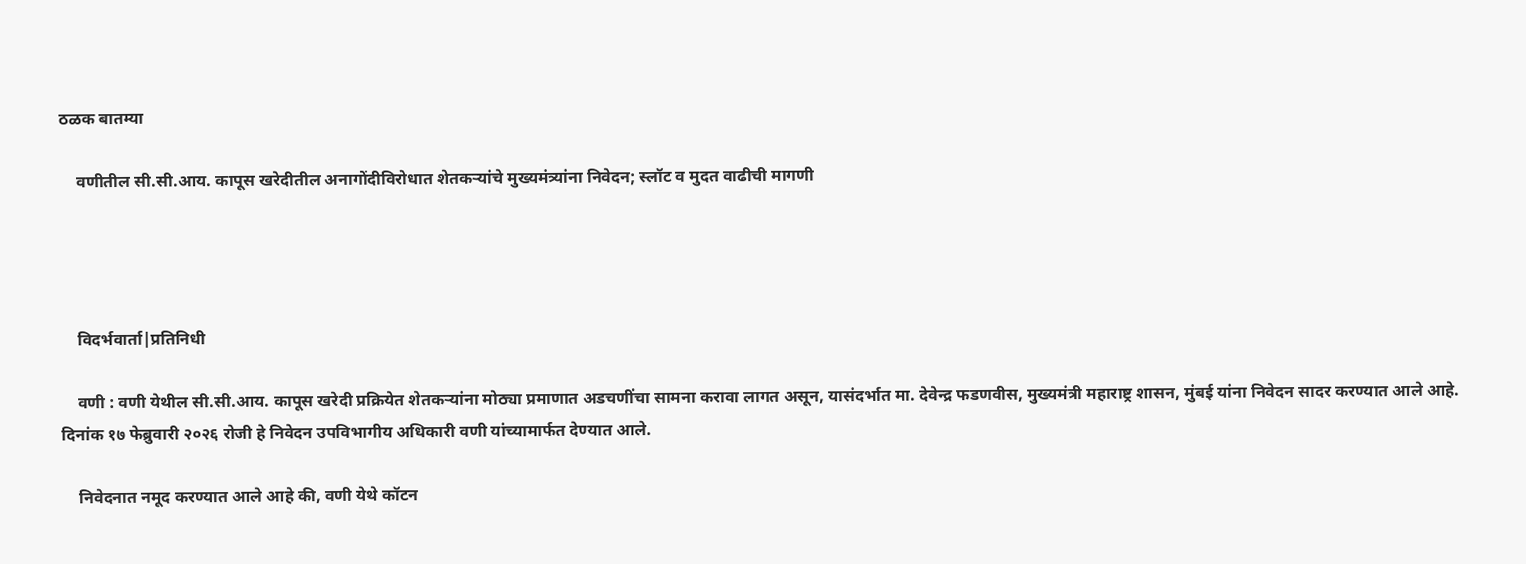ठळक बातम्या

    वणीतील सी.सी.आय. कापूस खरेदीतील अनागोंदीविरोधात शेतकऱ्यांचे मुख्यमंत्र्यांना निवेदन; स्लॉट व मुदत वाढीची मागणी




    विदर्भवार्ता|प्रतिनिधी

    वणी : वणी येथील सी.सी.आय. कापूस खरेदी प्रक्रियेत शेतकऱ्यांना मोठ्या प्रमाणात अडचणींचा सामना करावा लागत असून, यासंदर्भात मा. देवेन्द्र फडणवीस, मुख्यमंत्री महाराष्ट्र शासन, मुंबई यांना निवेदन सादर करण्यात आले आहे. दिनांक १७ फेब्रुवारी २०२६ रोजी हे निवेदन उपविभागीय अधिकारी वणी यांच्यामार्फत देण्यात आले.

    निवेदनात नमूद करण्यात आले आहे की, वणी येथे कॉटन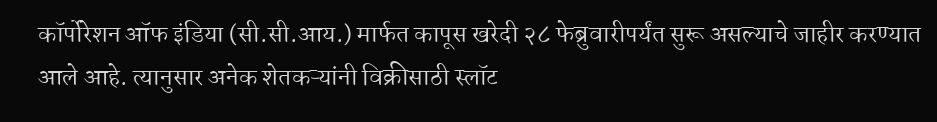कॉर्पोरेशन ऑफ इंडिया (सी.सी.आय.) मार्फत कापूस खरेदी २८ फेब्रुवारीपर्यंत सुरू असल्याचे जाहीर करण्यात आले आहे. त्यानुसार अनेक शेतकऱ्यांनी विक्रीसाठी स्लॉट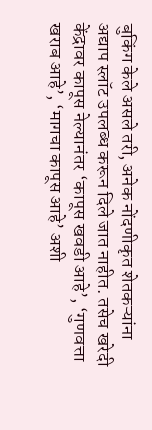बुकिंग केले असले तरी, अनेक नोंदणीकृत शेतकऱ्यांना अद्याप स्लॉट उपलब्ध करून दिले जात नाहीत. तसेच खरेदी केंद्रावर कापूस नेल्यानंतर ‘कापूस खवडी आहे’, ‘गुणवत्ता खराब आहे’, ‘मागचा कापूस आहे’ अशी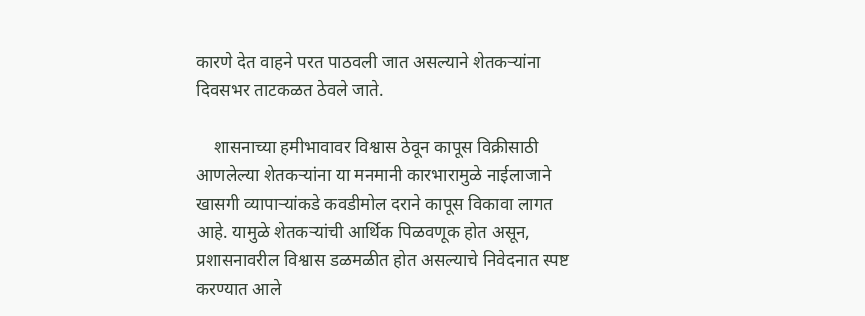कारणे देत वाहने परत पाठवली जात असल्याने शेतकऱ्यांना दिवसभर ताटकळत ठेवले जाते.

    शासनाच्या हमीभावावर विश्वास ठेवून कापूस विक्रीसाठी आणलेल्या शेतकऱ्यांना या मनमानी कारभारामुळे नाईलाजाने खासगी व्यापाऱ्यांकडे कवडीमोल दराने कापूस विकावा लागत आहे. यामुळे शेतकऱ्यांची आर्थिक पिळवणूक होत असून, प्रशासनावरील विश्वास डळमळीत होत असल्याचे निवेदनात स्पष्ट करण्यात आले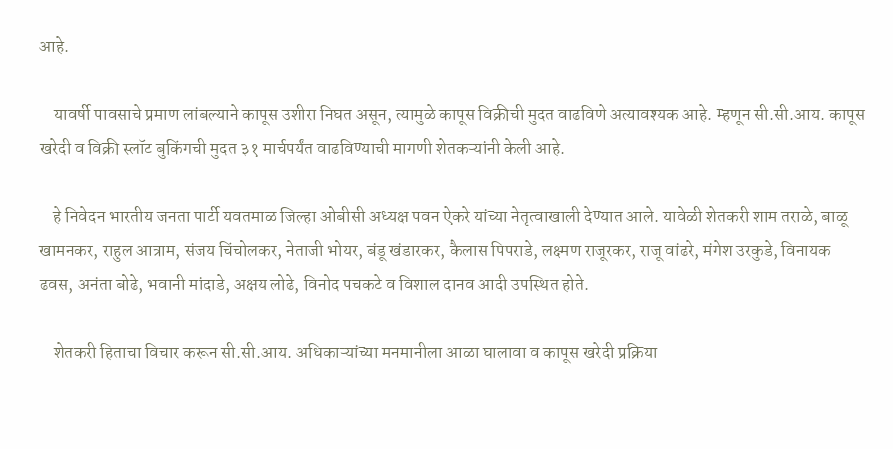आहे.

    यावर्षी पावसाचे प्रमाण लांबल्याने कापूस उशीरा निघत असून, त्यामुळे कापूस विक्रीची मुदत वाढविणे अत्यावश्यक आहे. म्हणून सी.सी.आय. कापूस खरेदी व विक्री स्लॉट बुकिंगची मुदत ३१ मार्चपर्यंत वाढविण्याची मागणी शेतकऱ्यांनी केली आहे.

    हे निवेदन भारतीय जनता पार्टी यवतमाळ जिल्हा ओबीसी अध्यक्ष पवन ऐकरे यांच्या नेतृत्वाखाली देण्यात आले. यावेळी शेतकरी शाम तराळे, बाळू खामनकर, राहुल आत्राम, संजय चिंचोलकर, नेताजी भोयर, बंडू खंडारकर, कैलास पिपराडे, लक्ष्मण राजूरकर, राजू वांढरे, मंगेश उरकुडे, विनायक ढवस, अनंता बोढे, भवानी मांदाडे, अक्षय लोढे, विनोद पचकटे व विशाल दानव आदी उपस्थित होते.

    शेतकरी हिताचा विचार करून सी.सी.आय. अधिकाऱ्यांच्या मनमानीला आळा घालावा व कापूस खरेदी प्रक्रिया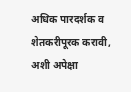अधिक पारदर्शक व शेतकरीपूरक करावी, अशी अपेक्षा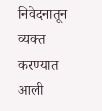निवेदनातून व्यक्त करण्यात आली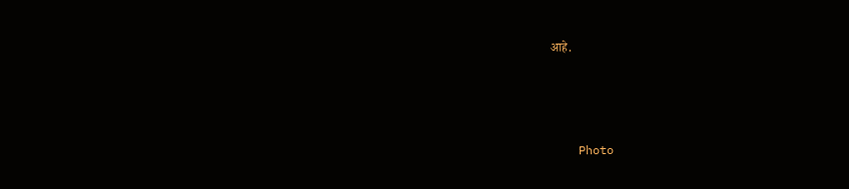आहे.



    Photo